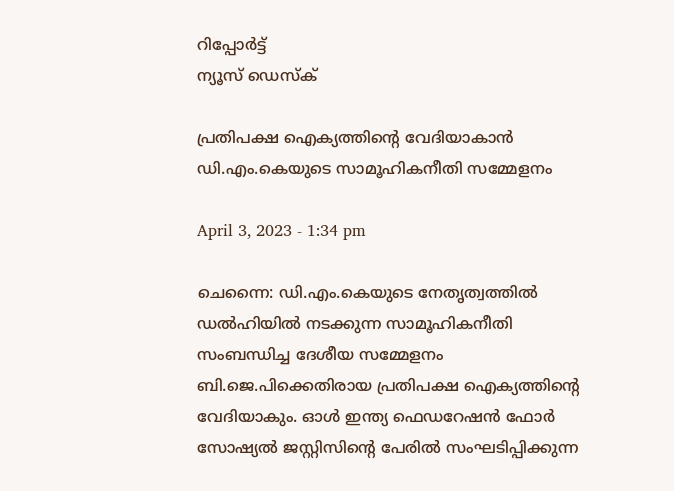റിപ്പോര്‍ട്ട്
ന്യൂസ് ഡെസ്ക്

പ്രതിപക്ഷ ഐക്യത്തിന്റെ വേദിയാകാന്‍ ഡി.എം.കെയുടെ സാമൂഹികനീതി സമ്മേളനം

April 3, 2023 - 1:34 pm

ചെന്നൈ: ഡി.എം.കെയുടെ നേതൃത്വത്തില്‍ ഡല്‍ഹിയില്‍ നടക്കുന്ന സാമൂഹികനീതി സംബന്ധിച്ച ദേശീയ സമ്മേളനം ബി.ജെ.പിക്കെതിരായ പ്രതിപക്ഷ ഐക്യത്തിന്റെ വേദിയാകും. ഓള്‍ ഇന്ത്യ ഫെഡറേഷന്‍ ഫോര്‍ സോഷ്യല്‍ ജസ്റ്റിസിന്റെ പേരില്‍ സംഘടിപ്പിക്കുന്ന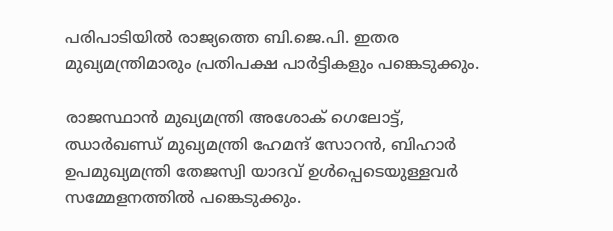പരിപാടിയില്‍ രാജ്യത്തെ ബി.ജെ.പി. ഇതര മുഖ്യമന്ത്രിമാരും പ്രതിപക്ഷ പാര്‍ട്ടികളും പങ്കെടുക്കും.

രാജസ്ഥാന്‍ മുഖ്യമന്ത്രി അശോക് ഗെലോട്ട്, ഝാര്‍ഖണ്ഡ് മുഖ്യമന്ത്രി ഹേമന്ദ് സോറന്‍, ബിഹാര്‍ ഉപമുഖ്യമന്ത്രി തേജസ്വി യാദവ് ഉള്‍പ്പെടെയുള്ളവര്‍ സമ്മേളനത്തില്‍ പങ്കെടുക്കും.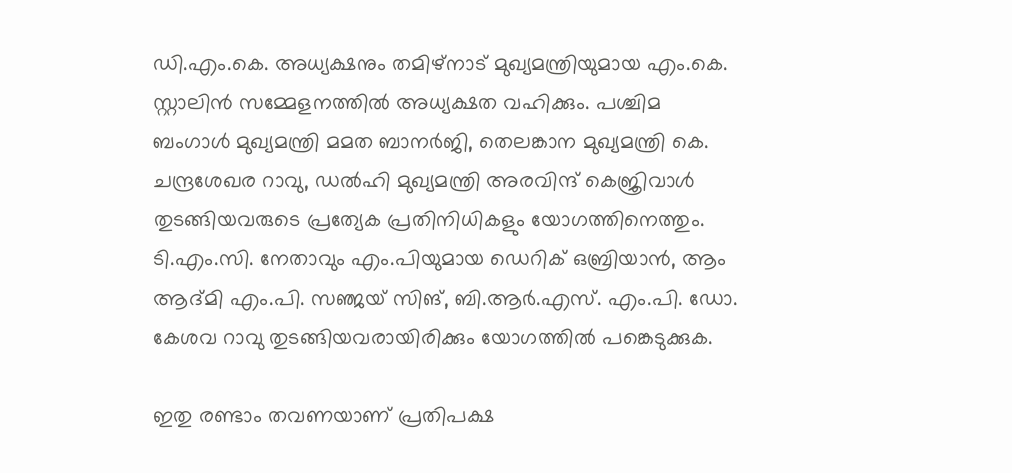ഡി.എം.കെ. അധ്യക്ഷനും തമിഴ്നാട് മുഖ്യമന്ത്രിയുമായ എം.കെ. സ്റ്റാലിന്‍ സമ്മേളനത്തില്‍ അധ്യക്ഷത വഹിക്കും. പശ്ചിമ ബംഗാള്‍ മുഖ്യമന്ത്രി മമത ബാനര്‍ജി, തെലങ്കാന മുഖ്യമന്ത്രി കെ. ചന്ദ്രശേഖര റാവു, ഡല്‍ഹി മുഖ്യമന്ത്രി അരവിന്ദ് കെജ്രിവാള്‍ തുടങ്ങിയവരുടെ പ്രത്യേക പ്രതിനിധികളും യോഗത്തിനെത്തും. ടി.എം.സി. നേതാവും എം.പിയുമായ ഡെറിക് ഒബ്രിയാന്‍, ആം ആദ്മി എം.പി. സഞ്ജയ് സിങ്, ബി.ആര്‍.എസ്. എം.പി. ഡോ. കേശവ റാവു തുടങ്ങിയവരായിരിക്കും യോഗത്തില്‍ പങ്കെടുക്കുക.

ഇതു രണ്ടാം തവണയാണ് പ്രതിപക്ഷ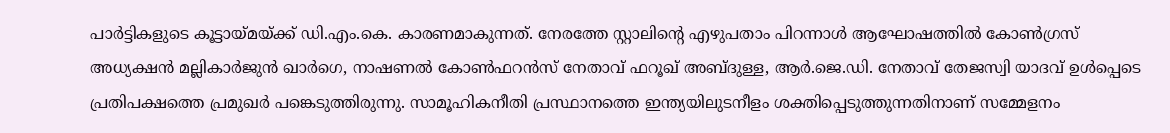പാര്‍ട്ടികളുടെ കൂട്ടായ്മയ്ക്ക് ഡി.എം.കെ. കാരണമാകുന്നത്. നേരത്തേ സ്റ്റാലിന്റെ എഴുപതാം പിറന്നാള്‍ ആഘോഷത്തില്‍ കോണ്‍ഗ്രസ് അധ്യക്ഷന്‍ മല്ലികാര്‍ജുന്‍ ഖാര്‍ഗെ, നാഷണല്‍ കോണ്‍ഫറന്‍സ് നേതാവ് ഫറൂഖ് അബ്ദുള്ള, ആര്‍.ജെ.ഡി. നേതാവ് തേജസ്വി യാദവ് ഉള്‍പ്പെടെ പ്രതിപക്ഷത്തെ പ്രമുഖര്‍ പങ്കെടുത്തിരുന്നു. സാമൂഹികനീതി പ്രസ്ഥാനത്തെ ഇന്ത്യയിലുടനീളം ശക്തിപ്പെടുത്തുന്നതിനാണ് സമ്മേളനം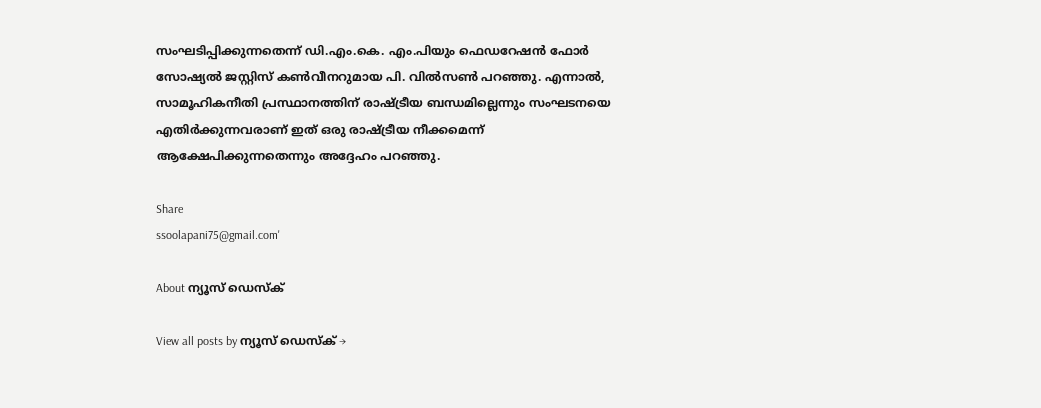സംഘടിപ്പിക്കുന്നതെന്ന് ഡി.എം.കെ. എം.പിയും ഫെഡറേഷന്‍ ഫോര്‍ സോഷ്യല്‍ ജസ്റ്റിസ് കണ്‍വീനറുമായ പി. വില്‍സണ്‍ പറഞ്ഞു. എന്നാല്‍, സാമൂഹികനീതി പ്രസ്ഥാനത്തിന് രാഷ്ട്രീയ ബന്ധമില്ലെന്നും സംഘടനയെ എതിര്‍ക്കുന്നവരാണ് ഇത് ഒരു രാഷ്ട്രീയ നീക്കമെന്ന് ആക്ഷേപിക്കുന്നതെന്നും അദ്ദേഹം പറഞ്ഞു.

Share
ssoolapani75@gmail.com'

About ന്യൂസ് ഡെസ്ക്

View all posts by ന്യൂസ് ഡെസ്ക് →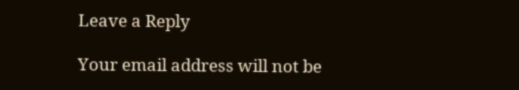Leave a Reply

Your email address will not be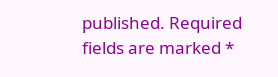published. Required fields are marked *